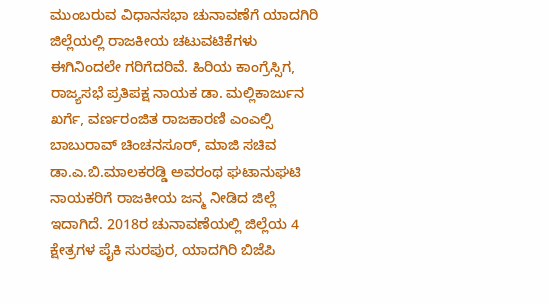ಮುಂಬರುವ ವಿಧಾನಸಭಾ ಚುನಾವಣೆಗೆ ಯಾದಗಿರಿ ಜಿಲ್ಲೆಯಲ್ಲಿ ರಾಜಕೀಯ ಚಟುವಟಿಕೆಗಳು ಈಗಿನಿಂದಲೇ ಗರಿಗೆದರಿವೆ. ಹಿರಿಯ ಕಾಂಗ್ರೆಸ್ಸಿಗ, ರಾಜ್ಯಸಭೆ ಪ್ರತಿಪಕ್ಷ ನಾಯಕ ಡಾ. ಮಲ್ಲಿಕಾರ್ಜುನ ಖರ್ಗೆ, ವರ್ಣರಂಜಿತ ರಾಜಕಾರಣಿ ಎಂಎಲ್ಸಿ ಬಾಬುರಾವ್ ಚಿಂಚನಸೂರ್, ಮಾಜಿ ಸಚಿವ ಡಾ.ಎ.ಬಿ.ಮಾಲಕರಡ್ಡಿ ಅವರಂಥ ಘಟಾನುಘಟಿ ನಾಯಕರಿಗೆ ರಾಜಕೀಯ ಜನ್ಮ ನೀಡಿದ ಜಿಲ್ಲೆ ಇದಾಗಿದೆ. 2018ರ ಚುನಾವಣೆಯಲ್ಲಿ ಜಿಲ್ಲೆಯ 4 ಕ್ಷೇತ್ರಗಳ ಪೈಕಿ ಸುರಪುರ, ಯಾದಗಿರಿ ಬಿಜೆಪಿ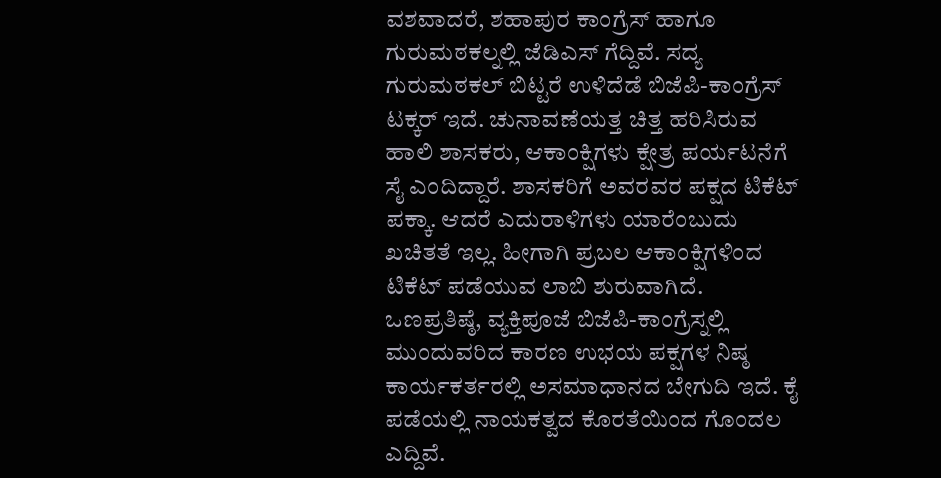ವಶವಾದರೆ, ಶಹಾಪುರ ಕಾಂಗ್ರೆಸ್ ಹಾಗೂ ಗುರುಮಠಕಲ್ನಲ್ಲಿ ಜೆಡಿಎಸ್ ಗೆದ್ದಿವೆ. ಸದ್ಯ ಗುರುಮಠಕಲ್ ಬಿಟ್ಟರೆ ಉಳಿದೆಡೆ ಬಿಜೆಪಿ-ಕಾಂಗ್ರೆಸ್ ಟಕ್ಕರ್ ಇದೆ. ಚುನಾವಣೆಯತ್ತ ಚಿತ್ತ ಹರಿಸಿರುವ ಹಾಲಿ ಶಾಸಕರು, ಆಕಾಂಕ್ಷಿಗಳು ಕ್ಷೇತ್ರ ಪರ್ಯಟನೆಗೆ ಸೈ ಎಂದಿದ್ದಾರೆ. ಶಾಸಕರಿಗೆ ಅವರವರ ಪಕ್ಷದ ಟಿಕೆಟ್ ಪಕ್ಕಾ. ಆದರೆ ಎದುರಾಳಿಗಳು ಯಾರೆಂಬುದು ಖಚಿತತೆ ಇಲ್ಲ. ಹೀಗಾಗಿ ಪ್ರಬಲ ಆಕಾಂಕ್ಷಿಗಳಿಂದ ಟಿಕೆಟ್ ಪಡೆಯುವ ಲಾಬಿ ಶುರುವಾಗಿದೆ. ಒಣಪ್ರತಿಷ್ಠೆ, ವ್ಯಕ್ತಿಪೂಜೆ ಬಿಜೆಪಿ-ಕಾಂಗ್ರೆಸ್ನಲ್ಲಿ ಮುಂದುವರಿದ ಕಾರಣ ಉಭಯ ಪಕ್ಷಗಳ ನಿಷ್ಠ ಕಾರ್ಯಕರ್ತರಲ್ಲಿ ಅಸಮಾಧಾನದ ಬೇಗುದಿ ಇದೆ. ಕೈ ಪಡೆಯಲ್ಲಿ ನಾಯಕತ್ವದ ಕೊರತೆಯಿಂದ ಗೊಂದಲ ಎದ್ದಿವೆ.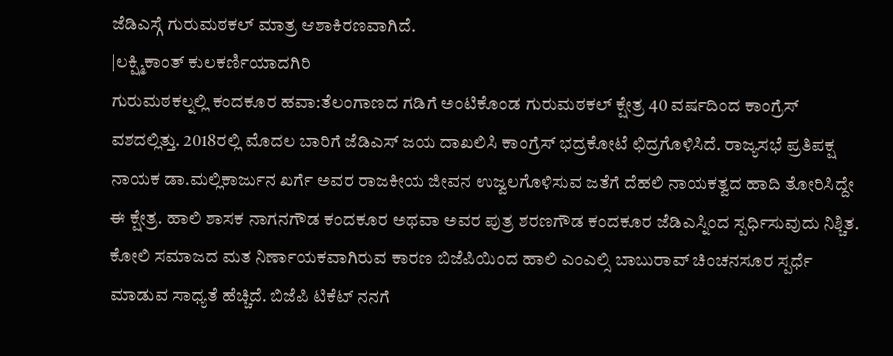ಜೆಡಿಎಸ್ಗೆ ಗುರುಮಠಕಲ್ ಮಾತ್ರ ಆಶಾಕಿರಣವಾಗಿದೆ.
|ಲಕ್ಷ್ಮಿಕಾಂತ್ ಕುಲಕರ್ಣಿಯಾದಗಿರಿ
ಗುರುಮಠಕಲ್ನಲ್ಲಿ ಕಂದಕೂರ ಹವಾ:ತೆಲಂಗಾಣದ ಗಡಿಗೆ ಅಂಟಿಕೊಂಡ ಗುರುಮಠಕಲ್ ಕ್ಷೇತ್ರ 40 ವರ್ಷದಿಂದ ಕಾಂಗ್ರೆಸ್ ವಶದಲ್ಲಿತ್ತು. 2018ರಲ್ಲಿ ಮೊದಲ ಬಾರಿಗೆ ಜೆಡಿಎಸ್ ಜಯ ದಾಖಲಿಸಿ ಕಾಂಗ್ರೆಸ್ ಭದ್ರಕೋಟೆ ಛಿದ್ರಗೊಳಿಸಿದೆ. ರಾಜ್ಯಸಭೆ ಪ್ರತಿಪಕ್ಷ ನಾಯಕ ಡಾ.ಮಲ್ಲಿಕಾರ್ಜುನ ಖರ್ಗೆ ಅವರ ರಾಜಕೀಯ ಜೀವನ ಉಜ್ವಲಗೊಳಿಸುವ ಜತೆಗೆ ದೆಹಲಿ ನಾಯಕತ್ವದ ಹಾದಿ ತೋರಿಸಿದ್ದೇ ಈ ಕ್ಷೇತ್ರ. ಹಾಲಿ ಶಾಸಕ ನಾಗನಗೌಡ ಕಂದಕೂರ ಅಥವಾ ಅವರ ಪುತ್ರ ಶರಣಗೌಡ ಕಂದಕೂರ ಜೆಡಿಎಸ್ನಿಂದ ಸ್ಪರ್ಧಿಸುವುದು ನಿಶ್ಚಿತ. ಕೋಲಿ ಸಮಾಜದ ಮತ ನಿರ್ಣಾಯಕವಾಗಿರುವ ಕಾರಣ ಬಿಜೆಪಿಯಿಂದ ಹಾಲಿ ಎಂಎಲ್ಸಿ ಬಾಬುರಾವ್ ಚಿಂಚನಸೂರ ಸ್ಪರ್ಧೆ ಮಾಡುವ ಸಾಧ್ಯತೆ ಹೆಚ್ಚಿದೆ. ಬಿಜೆಪಿ ಟಿಕೆಟ್ ನನಗೆ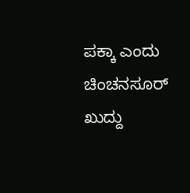ಪಕ್ಕಾ ಎಂದು ಚಿಂಚನಸೂರ್ ಖುದ್ದು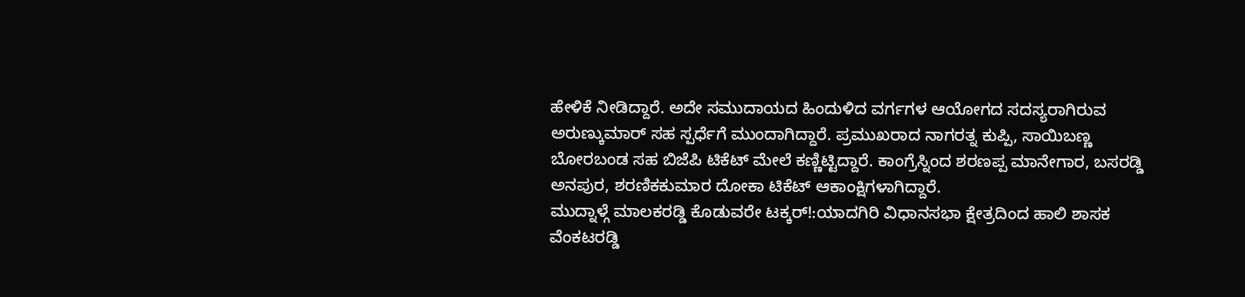ಹೇಳಿಕೆ ನೀಡಿದ್ದಾರೆ. ಅದೇ ಸಮುದಾಯದ ಹಿಂದುಳಿದ ವರ್ಗಗಳ ಆಯೋಗದ ಸದಸ್ಯರಾಗಿರುವ ಅರುಣ್ಕುಮಾರ್ ಸಹ ಸ್ಪರ್ಧೆಗೆ ಮುಂದಾಗಿದ್ದಾರೆ. ಪ್ರಮುಖರಾದ ನಾಗರತ್ನ ಕುಪ್ಪಿ, ಸಾಯಿಬಣ್ಣ ಬೋರಬಂಡ ಸಹ ಬಿಜೆಪಿ ಟಿಕೆಟ್ ಮೇಲೆ ಕಣ್ಣಿಟ್ಟಿದ್ದಾರೆ. ಕಾಂಗ್ರೆಸ್ನಿಂದ ಶರಣಪ್ಪ ಮಾನೇಗಾರ, ಬಸರಡ್ಡಿ ಅನಪುರ, ಶರಣಿಕಕುಮಾರ ದೋಕಾ ಟಿಕೆಟ್ ಆಕಾಂಕ್ಷಿಗಳಾಗಿದ್ದಾರೆ.
ಮುದ್ನಾಳ್ಗೆ ಮಾಲಕರಡ್ಡಿ ಕೊಡುವರೇ ಟಕ್ಕರ್!:ಯಾದಗಿರಿ ವಿಧಾನಸಭಾ ಕ್ಷೇತ್ರದಿಂದ ಹಾಲಿ ಶಾಸಕ ವೆಂಕಟರಡ್ಡಿ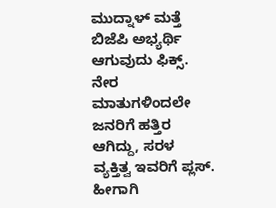ಮುದ್ನಾಳ್ ಮತ್ತೆ ಬಿಜೆಪಿ ಅಭ್ಯರ್ಥಿ ಆಗುವುದು ಫಿಕ್ಸ್. ನೇರ ಮಾತುಗಳಿಂದಲೇ ಜನರಿಗೆ ಹತ್ತಿರ ಆಗಿದ್ದು, ಸರಳ ವ್ಯಕ್ತಿತ್ವ ಇವರಿಗೆ ಪ್ಲಸ್. ಹೀಗಾಗಿ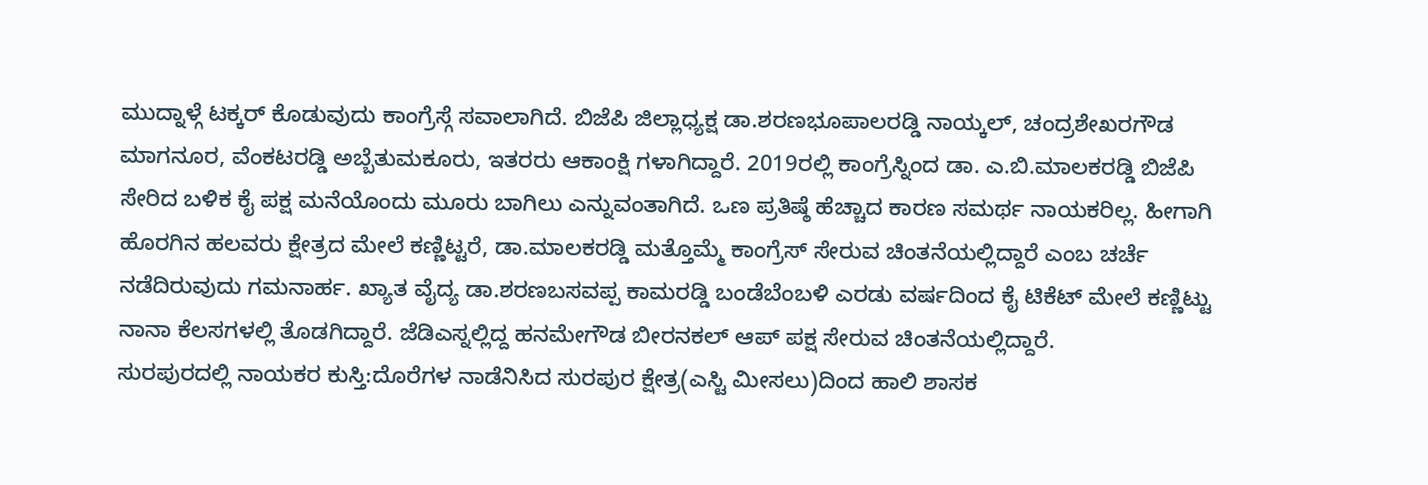ಮುದ್ನಾಳ್ಗೆ ಟಕ್ಕರ್ ಕೊಡುವುದು ಕಾಂಗ್ರೆಸ್ಗೆ ಸವಾಲಾಗಿದೆ. ಬಿಜೆಪಿ ಜಿಲ್ಲಾಧ್ಯಕ್ಷ ಡಾ.ಶರಣಭೂಪಾಲರಡ್ಡಿ ನಾಯ್ಕಲ್, ಚಂದ್ರಶೇಖರಗೌಡ ಮಾಗನೂರ, ವೆಂಕಟರಡ್ಡಿ ಅಬ್ಬೆತುಮಕೂರು, ಇತರರು ಆಕಾಂಕ್ಷಿ ಗಳಾಗಿದ್ದಾರೆ. 2019ರಲ್ಲಿ ಕಾಂಗ್ರೆಸ್ನಿಂದ ಡಾ. ಎ.ಬಿ.ಮಾಲಕರಡ್ಡಿ ಬಿಜೆಪಿ ಸೇರಿದ ಬಳಿಕ ಕೈ ಪಕ್ಷ ಮನೆಯೊಂದು ಮೂರು ಬಾಗಿಲು ಎನ್ನುವಂತಾಗಿದೆ. ಒಣ ಪ್ರತಿಷ್ಠೆ ಹೆಚ್ಚಾದ ಕಾರಣ ಸಮರ್ಥ ನಾಯಕರಿಲ್ಲ. ಹೀಗಾಗಿ ಹೊರಗಿನ ಹಲವರು ಕ್ಷೇತ್ರದ ಮೇಲೆ ಕಣ್ಣಿಟ್ಟರೆ, ಡಾ.ಮಾಲಕರಡ್ಡಿ ಮತ್ತೊಮ್ಮೆ ಕಾಂಗ್ರೆಸ್ ಸೇರುವ ಚಿಂತನೆಯಲ್ಲಿದ್ದಾರೆ ಎಂಬ ಚರ್ಚೆ ನಡೆದಿರುವುದು ಗಮನಾರ್ಹ. ಖ್ಯಾತ ವೈದ್ಯ ಡಾ.ಶರಣಬಸವಪ್ಪ ಕಾಮರಡ್ಡಿ ಬಂಡೆಬೆಂಬಳಿ ಎರಡು ವರ್ಷದಿಂದ ಕೈ ಟಿಕೆಟ್ ಮೇಲೆ ಕಣ್ಣಿಟ್ಟು ನಾನಾ ಕೆಲಸಗಳಲ್ಲಿ ತೊಡಗಿದ್ದಾರೆ. ಜೆಡಿಎಸ್ನಲ್ಲಿದ್ದ ಹನಮೇಗೌಡ ಬೀರನಕಲ್ ಆಪ್ ಪಕ್ಷ ಸೇರುವ ಚಿಂತನೆಯಲ್ಲಿದ್ದಾರೆ.
ಸುರಪುರದಲ್ಲಿ ನಾಯಕರ ಕುಸ್ತಿ:ದೊರೆಗಳ ನಾಡೆನಿಸಿದ ಸುರಪುರ ಕ್ಷೇತ್ರ(ಎಸ್ಟಿ ಮೀಸಲು)ದಿಂದ ಹಾಲಿ ಶಾಸಕ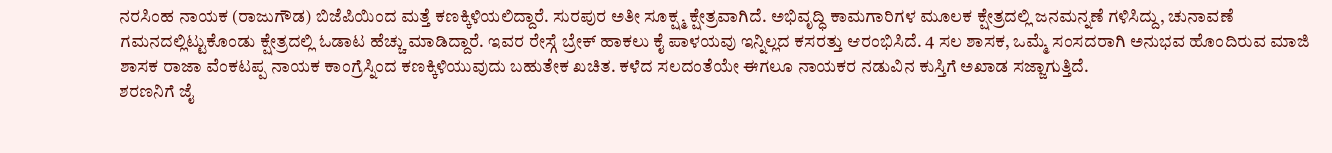ನರಸಿಂಹ ನಾಯಕ (ರಾಜುಗೌಡ) ಬಿಜೆಪಿಯಿಂದ ಮತ್ತೆ ಕಣಕ್ಕಿಳಿಯಲಿದ್ದಾರೆ. ಸುರಪುರ ಅತೀ ಸೂಕ್ಷ್ಮ ಕ್ಷೇತ್ರವಾಗಿದೆ. ಅಭಿವೃದ್ಧಿ ಕಾಮಗಾರಿಗಳ ಮೂಲಕ ಕ್ಷೇತ್ರದಲ್ಲಿ ಜನಮನ್ನಣೆ ಗಳಿಸಿದ್ದು, ಚುನಾವಣೆ ಗಮನದಲ್ಲಿಟ್ಟುಕೊಂಡು ಕ್ಷೇತ್ರದಲ್ಲಿ ಓಡಾಟ ಹೆಚ್ಚು ಮಾಡಿದ್ದಾರೆ. ಇವರ ರೇಸ್ಗೆ ಬ್ರೇಕ್ ಹಾಕಲು ಕೈ ಪಾಳಯವು ಇನ್ನಿಲ್ಲದ ಕಸರತ್ತು ಆರಂಭಿಸಿದೆ. 4 ಸಲ ಶಾಸಕ, ಒಮ್ಮೆ ಸಂಸದರಾಗಿ ಅನುಭವ ಹೊಂದಿರುವ ಮಾಜಿ ಶಾಸಕ ರಾಜಾ ವೆಂಕಟಪ್ಪ ನಾಯಕ ಕಾಂಗ್ರೆಸ್ನಿಂದ ಕಣಕ್ಕಿಳಿಯುವುದು ಬಹುತೇಕ ಖಚಿತ. ಕಳೆದ ಸಲದಂತೆಯೇ ಈಗಲೂ ನಾಯಕರ ನಡುವಿನ ಕುಸ್ತಿಗೆ ಅಖಾಡ ಸಜ್ಜಾಗುತ್ತಿದೆ.
ಶರಣನಿಗೆ ಜೈ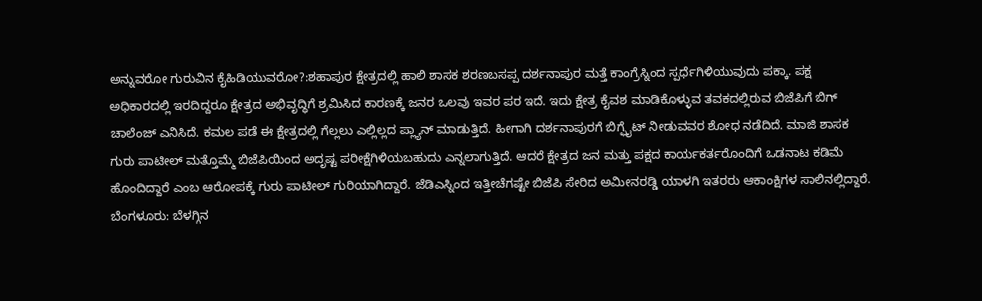ಅನ್ನುವರೋ ಗುರುವಿನ ಕೈಹಿಡಿಯುವರೋ?:ಶಹಾಪುರ ಕ್ಷೇತ್ರದಲ್ಲಿ ಹಾಲಿ ಶಾಸಕ ಶರಣಬಸಪ್ಪ ದರ್ಶನಾಪುರ ಮತ್ತೆ ಕಾಂಗ್ರೆಸ್ನಿಂದ ಸ್ಪರ್ಧೆಗಿಳಿಯುವುದು ಪಕ್ಕಾ. ಪಕ್ಷ ಅಧಿಕಾರದಲ್ಲಿ ಇರದಿದ್ದರೂ ಕ್ಷೇತ್ರದ ಅಭಿವೃದ್ಧಿಗೆ ಶ್ರಮಿಸಿದ ಕಾರಣಕ್ಕೆ ಜನರ ಒಲವು ಇವರ ಪರ ಇದೆ. ಇದು ಕ್ಷೇತ್ರ ಕೈವಶ ಮಾಡಿಕೊಳ್ಳುವ ತವಕದಲ್ಲಿರುವ ಬಿಜೆಪಿಗೆ ಬಿಗ್ ಚಾಲೆಂಜ್ ಎನಿಸಿದೆ. ಕಮಲ ಪಡೆ ಈ ಕ್ಷೇತ್ರದಲ್ಲಿ ಗೆಲ್ಲಲು ಎಲ್ಲಿಲ್ಲದ ಪ್ಲ್ಯಾನ್ ಮಾಡುತ್ತಿದೆ. ಹೀಗಾಗಿ ದರ್ಶನಾಪುರಗೆ ಬಿಗ್ಫೈಟ್ ನೀಡುವವರ ಶೋಧ ನಡೆದಿದೆ. ಮಾಜಿ ಶಾಸಕ ಗುರು ಪಾಟೀಲ್ ಮತ್ತೊಮ್ಮೆ ಬಿಜೆಪಿಯಿಂದ ಅದೃಷ್ಟ ಪರೀಕ್ಷೆಗಿಳಿಯಬಹುದು ಎನ್ನಲಾಗುತ್ತಿದೆ. ಆದರೆ ಕ್ಷೇತ್ರದ ಜನ ಮತ್ತು ಪಕ್ಷದ ಕಾರ್ಯಕರ್ತರೊಂದಿಗೆ ಒಡನಾಟ ಕಡಿಮೆ ಹೊಂದಿದ್ದಾರೆ ಎಂಬ ಆರೋಪಕ್ಕೆ ಗುರು ಪಾಟೀಲ್ ಗುರಿಯಾಗಿದ್ದಾರೆ. ಜೆಡಿಎಸ್ನಿಂದ ಇತ್ತೀಚೆಗಷ್ಟೇ ಬಿಜೆಪಿ ಸೇರಿದ ಅಮೀನರಡ್ಡಿ ಯಾಳಗಿ ಇತರರು ಆಕಾಂಕ್ಷಿಗಳ ಸಾಲಿನಲ್ಲಿದ್ದಾರೆ.
ಬೆಂಗಳೂರು: ಬೆಳಗ್ಗಿನ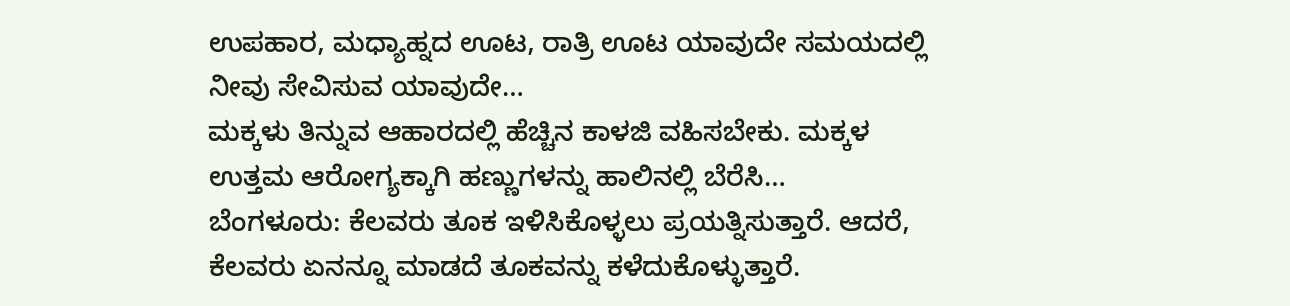ಉಪಹಾರ, ಮಧ್ಯಾಹ್ನದ ಊಟ, ರಾತ್ರಿ ಊಟ ಯಾವುದೇ ಸಮಯದಲ್ಲಿ ನೀವು ಸೇವಿಸುವ ಯಾವುದೇ…
ಮಕ್ಕಳು ತಿನ್ನುವ ಆಹಾರದಲ್ಲಿ ಹೆಚ್ಚಿನ ಕಾಳಜಿ ವಹಿಸಬೇಕು. ಮಕ್ಕಳ ಉತ್ತಮ ಆರೋಗ್ಯಕ್ಕಾಗಿ ಹಣ್ಣುಗಳನ್ನು ಹಾಲಿನಲ್ಲಿ ಬೆರೆಸಿ…
ಬೆಂಗಳೂರು: ಕೆಲವರು ತೂಕ ಇಳಿಸಿಕೊಳ್ಳಲು ಪ್ರಯತ್ನಿಸುತ್ತಾರೆ. ಆದರೆ, ಕೆಲವರು ಏನನ್ನೂ ಮಾಡದೆ ತೂಕವನ್ನು ಕಳೆದುಕೊಳ್ಳುತ್ತಾರೆ.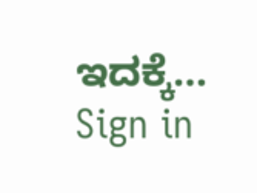ಇದಕ್ಕೆ…
Sign in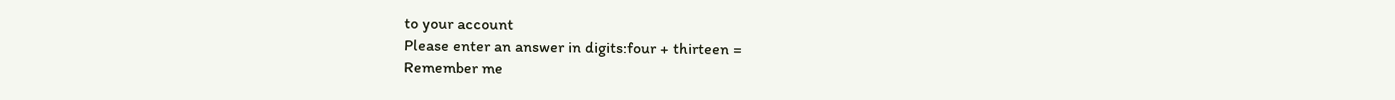to your account
Please enter an answer in digits:four + thirteen =
Remember me